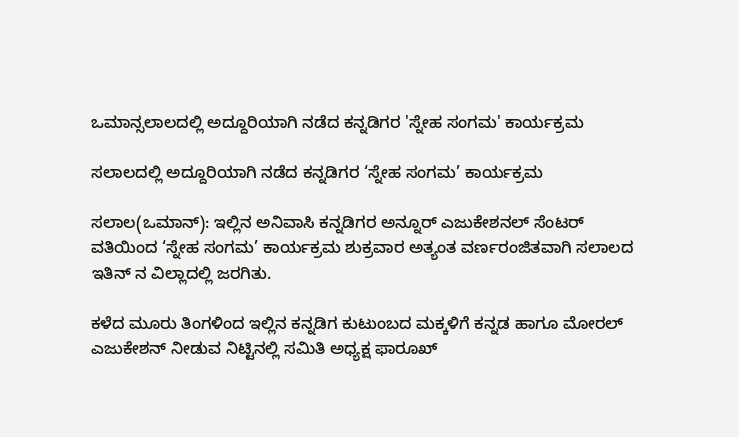ಒಮಾನ್ಸಲಾಲದಲ್ಲಿ ಅದ್ದೂರಿಯಾಗಿ ನಡೆದ ಕನ್ನಡಿಗರ 'ಸ್ನೇಹ ಸಂಗಮ' ಕಾರ್ಯಕ್ರಮ

ಸಲಾಲದಲ್ಲಿ ಅದ್ದೂರಿಯಾಗಿ ನಡೆದ ಕನ್ನಡಿಗರ ‘ಸ್ನೇಹ ಸಂಗಮ’ ಕಾರ್ಯಕ್ರಮ

ಸಲಾಲ(ಒಮಾನ್): ಇಲ್ಲಿನ ಅನಿವಾಸಿ ಕನ್ನಡಿಗರ ಅನ್ನೂರ್ ಎಜುಕೇಶನಲ್ ಸೆಂಟರ್ ವತಿಯಿಂದ ‘ಸ್ನೇಹ ಸಂಗಮ’ ಕಾರ್ಯಕ್ರಮ ಶುಕ್ರವಾರ ಅತ್ಯಂತ ವರ್ಣರಂಜಿತವಾಗಿ ಸಲಾಲದ ಇತಿನ್ ನ ವಿಲ್ಲಾದಲ್ಲಿ ಜರಗಿತು.

ಕಳೆದ ಮೂರು ತಿಂಗಳಿಂದ ಇಲ್ಲಿನ ಕನ್ನಡಿಗ ಕುಟುಂಬದ ಮಕ್ಕಳಿಗೆ ಕನ್ನಡ ಹಾಗೂ ಮೋರಲ್ ಎಜುಕೇಶನ್ ನೀಡುವ ನಿಟ್ಟಿನಲ್ಲಿ ಸಮಿತಿ ಅಧ್ಯಕ್ಷ ಫಾರೂಖ್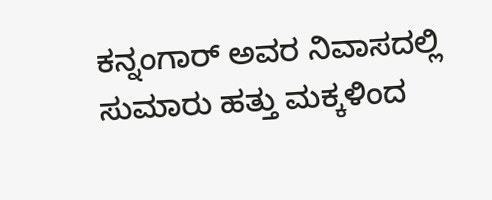ಕನ್ನಂಗಾರ್ ಅವರ ನಿವಾಸದಲ್ಲಿ ಸುಮಾರು ಹತ್ತು ಮಕ್ಕಳಿಂದ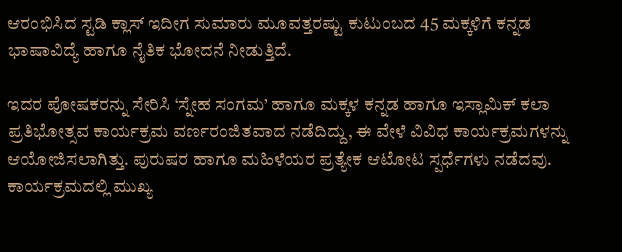ಆರಂಭಿಸಿದ ಸ್ಟಡಿ ಕ್ಲಾಸ್ ಇದೀಗ ಸುಮಾರು ಮೂವತ್ತರಷ್ಟು ಕುಟುಂಬದ 45 ಮಕ್ಕಳಿಗೆ ಕನ್ನಡ ಭಾಷಾವಿದ್ಯೆ ಹಾಗೂ ನೈತಿಕ ಭೋದನೆ ನೀಡುತ್ತಿದೆ.

ಇದರ ಪೋಷಕರನ್ನು ಸೇರಿಸಿ ‘ಸ್ನೇಹ ಸಂಗಮ’ ಹಾಗೂ ಮಕ್ಕಳ ಕನ್ನಡ ಹಾಗೂ ಇಸ್ಲಾಮಿಕ್ ಕಲಾ ಪ್ರತಿಭೋತ್ಸವ ಕಾರ್ಯಕ್ರಮ ವರ್ಣರಂಜಿತವಾದ ನಡೆದಿದ್ದು, ಈ ವೇಳೆ ವಿವಿಧ ಕಾರ್ಯಕ್ರಮಗಳನ್ನು ಆಯೋಜಿಸಲಾಗಿತ್ತು. ಪುರುಷರ ಹಾಗೂ ಮಹಿಳೆಯರ ಪ್ರತ್ಯೇಕ ಆಟೋಟ ಸ್ಪರ್ಧೆಗಳು ನಡೆದವು. ಕಾರ್ಯಕ್ರಮದಲ್ಲಿ ಮುಖ್ಯ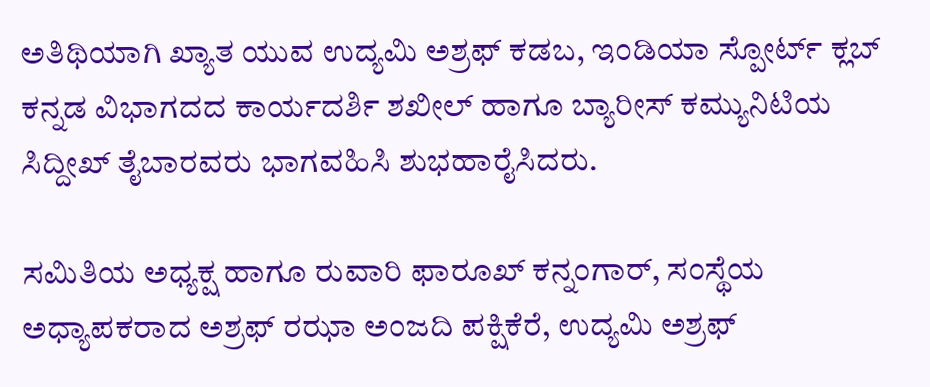ಅತಿಥಿಯಾಗಿ ಖ್ಯಾತ ಯುವ ಉದ್ಯಮಿ ಅಶ್ರಫ್ ಕಡಬ, ಇಂಡಿಯಾ ಸ್ಪೋರ್ಟ್ ಕ್ಲಬ್ ಕನ್ನಡ ವಿಭಾಗದದ ಕಾರ್ಯದರ್ಶಿ ಶಖೀಲ್ ಹಾಗೂ ಬ್ಯಾರೀಸ್ ಕಮ್ಯುನಿಟಿಯ ಸಿದ್ದೀಖ್ ತೈಬಾರವರು ಭಾಗವಹಿಸಿ ಶುಭಹಾರೈಸಿದರು.

ಸಮಿತಿಯ ಅಧ್ಯಕ್ಷ ಹಾಗೂ ರುವಾರಿ ಫಾರೂಖ್ ಕನ್ನಂಗಾರ್, ಸಂಸ್ಥೆಯ ಅಧ್ಯಾಪಕರಾದ ಅಶ್ರಫ್ ರಝಾ ಅಂಜದಿ ಪಕ್ಷಿಕೆರೆ, ಉದ್ಯಮಿ ಅಶ್ರಫ್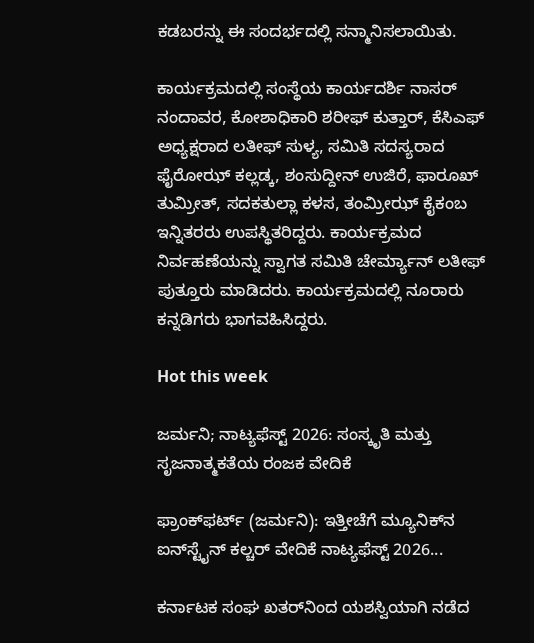ಕಡಬರನ್ನು ಈ ಸಂದರ್ಭದಲ್ಲಿ ಸನ್ಮಾನಿಸಲಾಯಿತು.

ಕಾರ್ಯಕ್ರಮದಲ್ಲಿ ಸಂಸ್ಥೆಯ ಕಾರ್ಯದರ್ಶಿ ನಾಸರ್ ನಂದಾವರ, ಕೋಶಾಧಿಕಾರಿ ಶರೀಫ್ ಕುತ್ತಾರ್, ಕೆಸಿಎಫ್ ಅಧ್ಯಕ್ಷರಾದ ಲತೀಫ್ ಸುಳ್ಯ, ಸಮಿತಿ ಸದಸ್ಯರಾದ ಫೈರೋಝ್ ಕಲ್ಲಡ್ಕ, ಶಂಸುದ್ದೀನ್ ಉಜಿರೆ, ಫಾರೂಖ್ ತುಮ್ರೀತ್, ಸದಕತುಲ್ಲಾ ಕಳಸ, ತಂಮ್ರೀಝ್ ಕೈಕಂಬ ಇನ್ನಿತರರು ಉಪಸ್ಥಿತರಿದ್ದರು. ಕಾರ್ಯಕ್ರಮದ ನಿರ್ವಹಣೆಯನ್ನು ಸ್ವಾಗತ ಸಮಿತಿ ಚೇರ್ಮ್ಯಾನ್ ಲತೀಫ್ ಪುತ್ತೂರು ಮಾಡಿದರು. ಕಾರ್ಯಕ್ರಮದಲ್ಲಿ ನೂರಾರು ಕನ್ನಡಿಗರು ಭಾಗವಹಿಸಿದ್ದರು.

Hot this week

ಜರ್ಮನಿ; ನಾಟ್ಯಫೆಸ್ಟ್ 2026: ಸಂಸ್ಕೃತಿ ಮತ್ತು ಸೃಜನಾತ್ಮಕತೆಯ ರಂಜಕ ವೇದಿಕೆ

ಫ್ರಾಂಕ್‌ಫರ್ಟ್‌ (ಜರ್ಮನಿ): ಇತ್ತೀಚೆಗೆ ಮ್ಯೂನಿಕ್‌ನ ಐನ್‌ಸ್ಟೈನ್ ಕಲ್ಚರ್ ವೇದಿಕೆ ನಾಟ್ಯಫೆಸ್ಟ್ 2026...

ಕರ್ನಾಟಕ ಸಂಘ ಖತರ್‌ನಿಂದ ಯಶಸ್ವಿಯಾಗಿ ನಡೆದ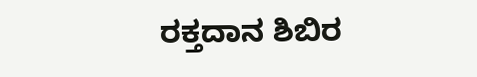ರಕ್ತದಾನ ಶಿಬಿರ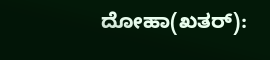ದೋಹಾ(ಖತರ್‌):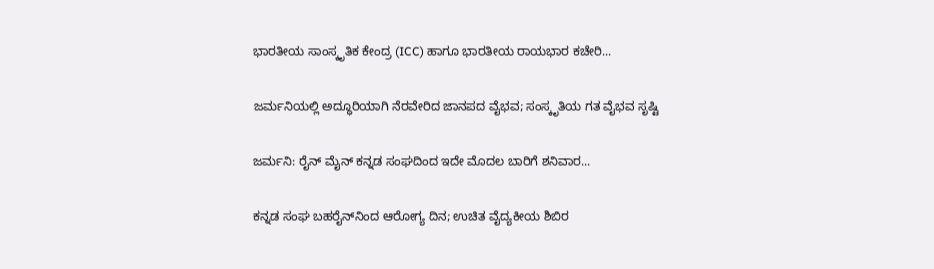ಭಾರತೀಯ ಸಾಂಸ್ಕೃತಿಕ ಕೇಂದ್ರ (ICC) ಹಾಗೂ ಭಾರತೀಯ ರಾಯಭಾರ ಕಚೇರಿ...

ಜರ್ಮನಿಯಲ್ಲಿ ಅದ್ಧೂರಿಯಾಗಿ ನೆರವೇರಿದ ಜಾನಪದ ವೈಭವ; ಸಂಸ್ಕೃತಿಯ ಗತ ವೈಭವ ಸೃಷ್ಟಿ

ಜರ್ಮನಿ: ರೈನ್ ಮೈನ್ ಕನ್ನಡ ಸಂಘದಿಂದ ಇದೇ ಮೊದಲ ಬಾರಿಗೆ ಶನಿವಾರ...

ಕನ್ನಡ ಸಂಘ ಬಹರೈನ್‌ನಿಂದ ಆರೋಗ್ಯ ದಿನ; ಉಚಿತ ವೈದ್ಯಕೀಯ ಶಿಬಿರ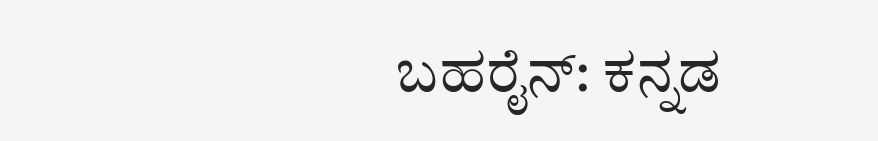ಬಹರೈನ್: ಕನ್ನಡ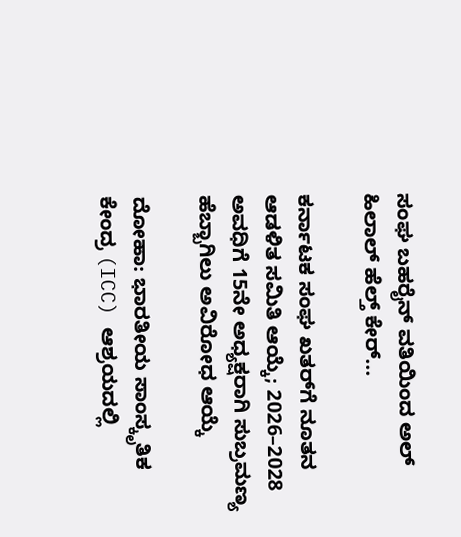ಸಂಘ ಬಹರೈನ್ ವತಿಯಿಂದ ಅಲ್ ಹಿಲಾಲ್ ಹೆಲ್ತ್ ಕೇರ್...

ಕರ್ನಾಟಕ ಸಂಘ ಖತರ್‌ಗೆ ನೂತನ ಆಡಳಿತ ಸಮಿತಿ ಆಯ್ಕೆ; 2026–2028 ಅವಧಿಗೆ 15ನೇ ಅಧ್ಯಕ್ಷರಾಗಿ ಸುಬ್ರಮಣ್ಯ ಹೆಬ್ಬಾಗಿಲು ಅವಿರೋಧ ಆಯ್ಕೆ

ದೋಹಾ: ಭಾರತೀಯ ಸಾಂಸ್ಕೃತಿಕ ಕೇಂದ್ರ (ICC) ಆಶ್ರಯದಲ್ಲಿ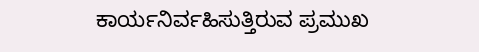ಕಾರ್ಯನಿರ್ವಹಿಸುತ್ತಿರುವ ಪ್ರಮುಖ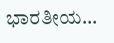ಭಾರತೀಯ...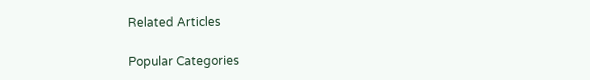Related Articles

Popular Categories